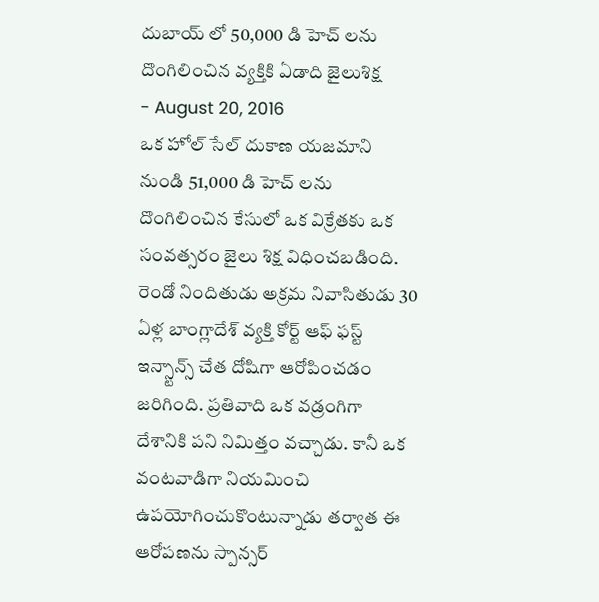దుబాయ్ లో 50,000 డి హెచ్ లను దొంగిలించిన వ్యక్తికి ఏడాది జైలుశిక్ష
- August 20, 2016
ఒక హోల్ సేల్ దుకాణ యజమాని నుండి 51,000 డి హెచ్ లను దొంగిలించిన కేసులో ఒక విక్రేతకు ఒక సంవత్సరం జైలు శిక్ష విధించబడింది.
రెండో నిందితుడు అక్రమ నివాసితుడు 30 ఏళ్ల బాంగ్లాదేశ్ వ్యక్తి కోర్ట్ ఆఫ్ ఫస్ట్ ఇన్స్టాన్స్ చేత దోషిగా ఆరోపించడం జరిగింది. ప్రతివాది ఒక వడ్రంగిగా దేశానికి పని నిమిత్తం వచ్చాడు. కానీ ఒక వంటవాడిగా నియమించి ఉపయోగించుకొంటున్నాడు తర్వాత ఈ ఆరోపణను స్పాన్సర్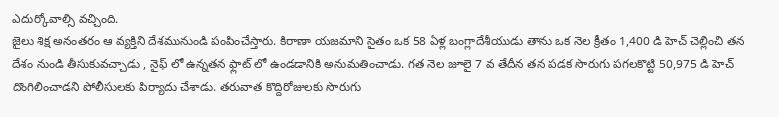ఎదుర్కోవాల్సి వచ్చింది.
జైలు శిక్ష అనంతరం ఆ వ్యక్తిని దేశమునుండి పంపించేస్తారు. కిరాణా యజమాని సైతం ఒక 58 ఏళ్ల బంగ్లాదేశీయుడు తాను ఒక నెల క్రీతం 1,400 డి హెచ్ చెల్లించి తన దేశం నుండి తీసుకువచ్చాడు , నైఫ్ లో ఉన్నతన ఫ్లాట్ లో ఉండడానికి అనుమతించాడు. గత నెల జూలై 7 వ తేదీన తన పడక సొరుగు పగలకొట్టి 50,975 డి హెచ్ దొంగిలించాడని పోలీసులకు పిర్యాదు చేశాడు. తరువాత కొద్దిరోజులకు సొరుగు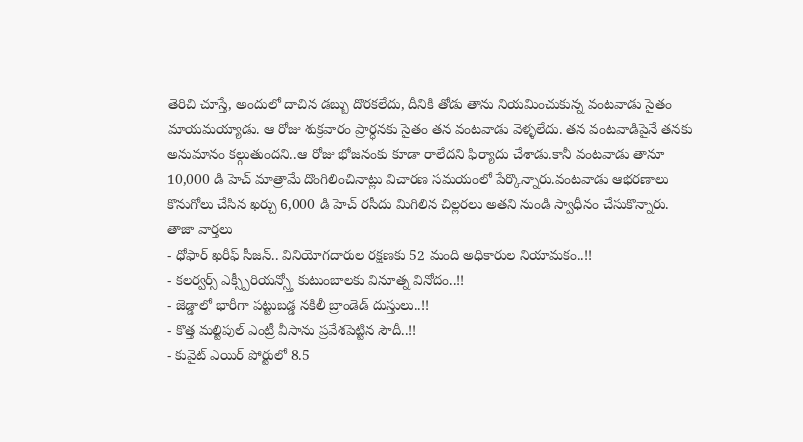తెరిచి చూస్తే, అందులో దాచిన డబ్బు దొరకలేదు, దీనికి తోడు తాను నియమించుకున్న వంటవాడు సైతం మాయమయ్యాడు. ఆ రోజు శుక్రవారం ప్రార్ధనకు సైతం తన వంటవాడు వెళ్ళలేదు. తన వంటవాడిపైనే తనకు అనుమానం కల్గుతుందని..ఆ రోజు భోజనంకు కూడా రాలేదని ఫిర్యాదు చేశాడు.కానీ వంటవాడు తానూ 10,000 డి హెచ్ మాత్రామే దొంగిలించినాట్లు విచారణ సమయంలో పేర్కొన్నారు.వంటవాడు ఆభరణాలు కొనుగోలు చేసిన ఖర్చు 6,000 డి హెచ్ రసీదు మిగిలిన చిల్లరలు అతని నుండి స్వాధీనం చేసుకొన్నారు.
తాజా వార్తలు
- ధోఫార్ ఖరీఫ్ సీజన్.. వినియోగదారుల రక్షణకు 52 మంది అధికారుల నియామకం..!!
- కలర్వర్స్ ఎక్స్పీరియన్స్తో కుటుంబాలకు వినూత్న వినోదం..!!
- జెడ్డాలో భారీగా పట్టుబడ్డ నకిలీ బ్రాండెడ్ దుస్తులు..!!
- కొత్త మల్టిపుల్ ఎంట్రీ వీసాను ప్రవేశపెట్టిన సౌదీ..!!
- కువైట్ ఎయిర్ పోర్టులో 8.5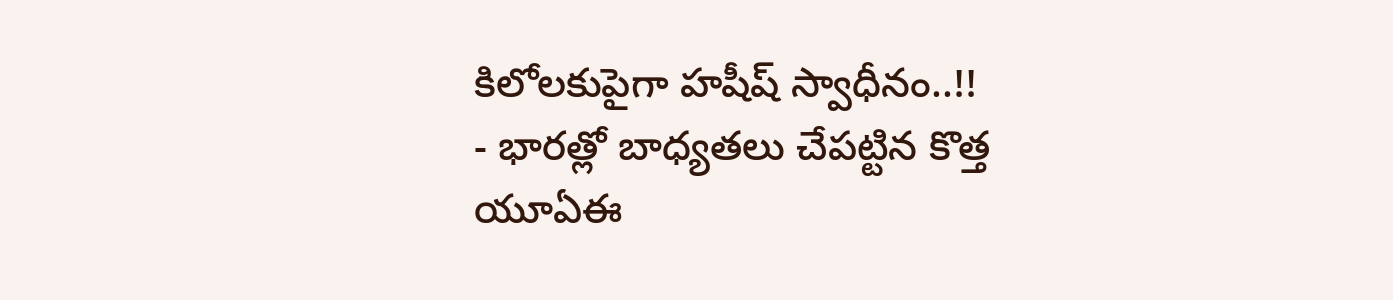కిలోలకుపైగా హషీష్ స్వాధీనం..!!
- భారత్లో బాధ్యతలు చేపట్టిన కొత్త యూఏఈ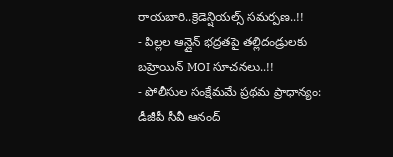రాయబారి..క్రెడెన్షియల్స్ సమర్పణ..!!
- పిల్లల ఆన్లైన్ భద్రతపై తల్లిదండ్రులకు బహ్రెయిన్ MOI సూచనలు..!!
- పోలీసుల సంక్షేమమే ప్రథమ ప్రాధాన్యం: డీజీపీ సీవీ ఆనంద్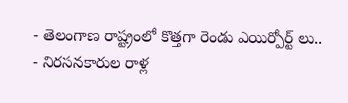- తెలంగాణ రాష్ట్రంలో కొత్తగా రెండు ఎయిర్పోర్ట్ లు..
- నిరసనకారుల రాళ్ల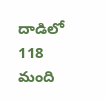దాడిలో 118 మంది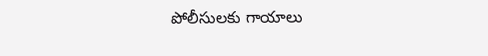పోలీసులకు గాయాలు